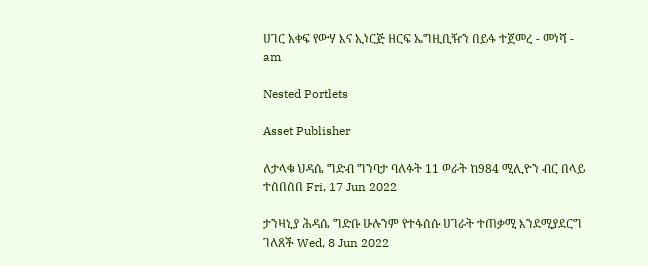ሀገር አቀፍ የውሃ እና ኢነርጅ ዘርፍ ኤግዚቢዥን በይፋ ተጀመረ - መነሻ - am

Nested Portlets

Asset Publisher

ለታላቁ ህዳሴ ግድብ ግንባታ ባለፉት 11 ወራት ከ984 ሚሊዮን ብር በላይ ተሰበሰበ Fri, 17 Jun 2022

ታንዛኒያ ሕዳሴ ግድቡ ሁሉንም የተፋሰሱ ሀገራት ተጠቃሚ እንደሚያደርግ ገለጸች Wed, 8 Jun 2022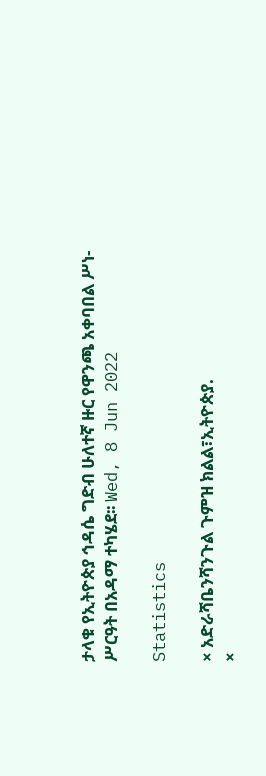ታላቁ የኢትዮጵያ ኅዳሴ ግድብ ሁለተኛ ዙር የዋንጫ አቀባበል ሥነ-ሥርዓት በአዳማ ተካሄደ፡፡ Wed, 8 Jun 2022

Statistics

× አድራሻቤንሻንጉል ጉምዝ ክልል፣ኢትዮጵያ.
×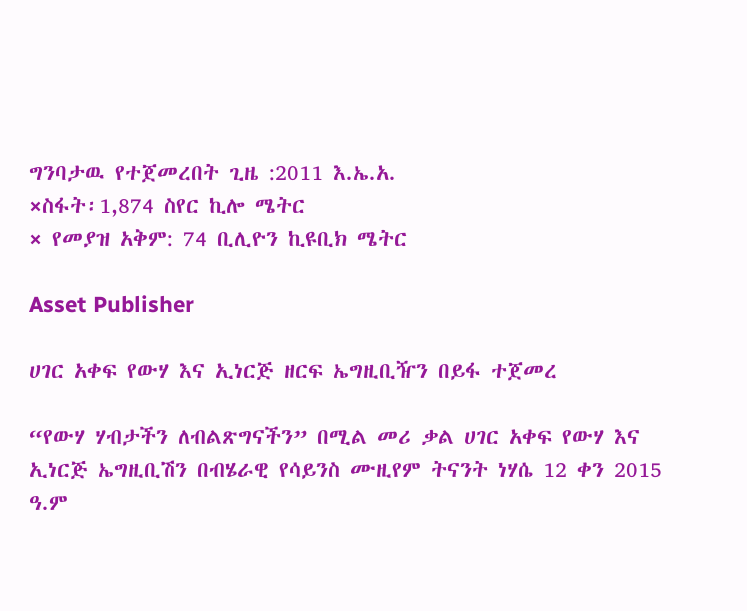ግንባታዉ የተጀመረበት ጊዜ :2011 እ.ኤ.አ.
×ስፋት፡1,874 ስየር ኪሎ ሜትር
× የመያዝ አቅም: 74 ቢሊዮን ኪዩቢክ ሜትር

Asset Publisher

ሀገር አቀፍ የውሃ እና ኢነርጅ ዘርፍ ኤግዚቢዥን በይፋ ተጀመረ

“የውሃ ሃብታችን ለብልጽግናችን” በሚል መሪ ቃል ሀገር አቀፍ የውሃ እና ኢነርጅ ኤግዚቢሽን በብሄራዊ የሳይንስ ሙዚየም ትናንት ነሃሴ 12 ቀን 2015 ዓ.ም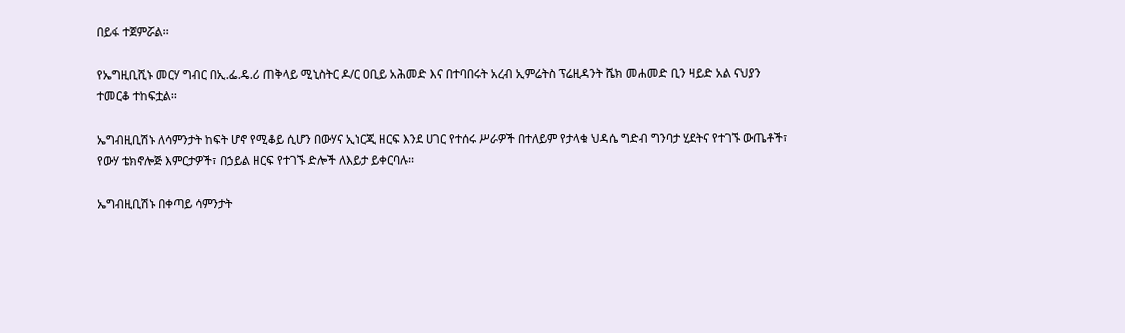በይፋ ተጀምሯል፡፡

የኤግዚቢሺኑ መርሃ ግብር በኢ.ፌ.ዴ.ሪ ጠቅላይ ሚኒስትር ዶ/ር ዐቢይ አሕመድ እና በተባበሩት አረብ ኢምሬትስ ፕሬዚዳንት ሼክ መሐመድ ቢን ዛይድ አል ናህያን ተመርቆ ተከፍቷል፡፡

ኤግብዚቢሽኑ ለሳምንታት ከፍት ሆኖ የሚቆይ ሲሆን በውሃና ኢነርጂ ዘርፍ እንደ ሀገር የተሰሩ ሥራዎች በተለይም የታላቁ ህዳሴ ግድብ ግንባታ ሂደትና የተገኙ ውጤቶች፣ የውሃ ቴክኖሎጅ እምርታዎች፣ በኃይል ዘርፍ የተገኙ ድሎች ለእይታ ይቀርባሉ፡፡

ኤግብዚቢሽኑ በቀጣይ ሳምንታት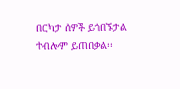በርካታ ሰዎች ይጎበኙታል ተብሎም ይጠበቃል፡፡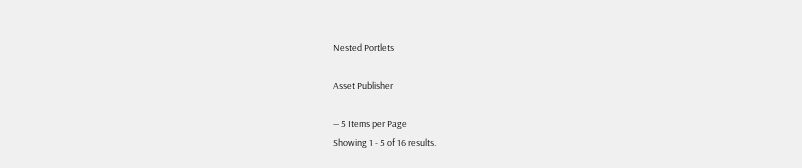Nested Portlets

Asset Publisher

— 5 Items per Page
Showing 1 - 5 of 16 results.